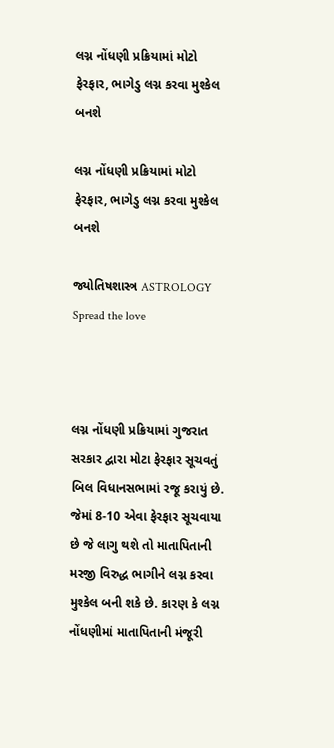લગ્ન નોંધણી પ્રક્રિયામાં મોટો ફેરફાર, ભાગેડુ લગ્ન કરવા મુશ્કેલ બનશે

લગ્ન નોંધણી પ્રક્રિયામાં મોટો ફેરફાર, ભાગેડુ લગ્ન કરવા મુશ્કેલ બનશે

જ્યોતિષશાસ્ત્ર ASTROLOGY
Spread the love



લગ્ન નોંધણી પ્રક્રિયામાં ગુજરાત સરકાર દ્વારા મોટા ફેરફાર સૂચવતું બિલ વિધાનસભામાં રજૂ કરાયું છે. જેમાં 8-10 એવા ફેરફાર સૂચવાયા છે જે લાગુ થશે તો માતાપિતાની મરજી વિરુદ્ધ ભાગીને લગ્ન કરવા મુશ્કેલ બની શકે છે. કારણ કે લગ્ન નોંધણીમાં માતાપિતાની મંજૂરી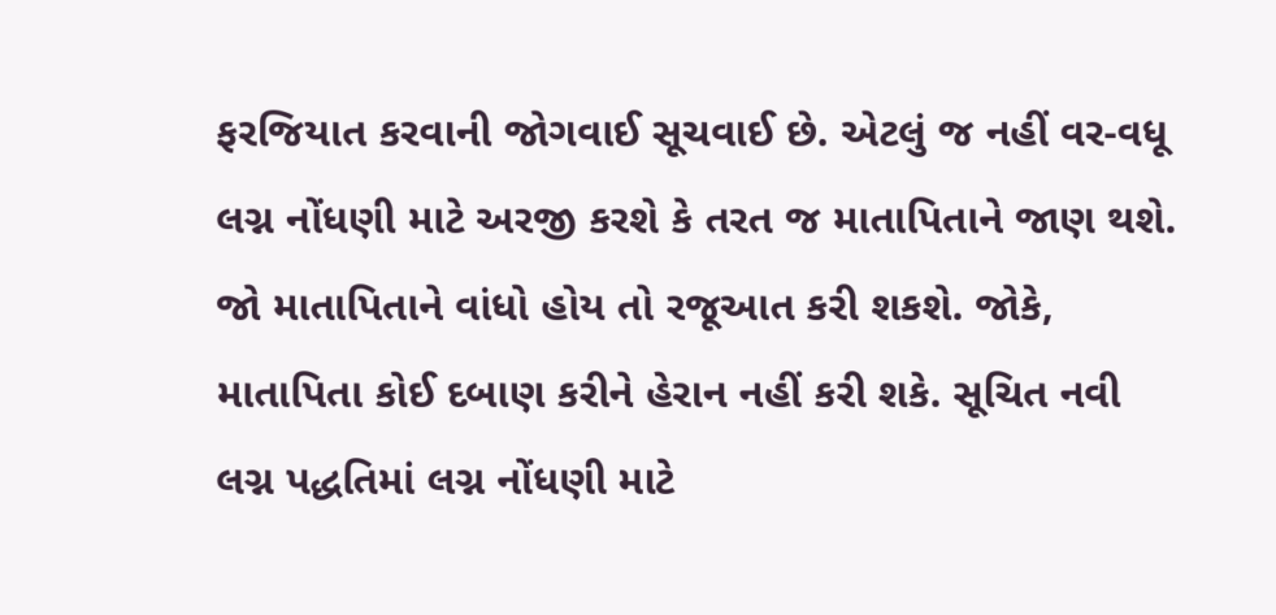ફરજિયાત કરવાની જોગવાઈ સૂચવાઈ છે. એટલું જ નહીં વર-વધૂ લગ્ન નોંધણી માટે અરજી કરશે કે તરત જ માતાપિતાને જાણ થશે. જો માતાપિતાને વાંધો હોય તો રજૂઆત કરી શકશે. જોકે, માતાપિતા કોઈ દબાણ કરીને હેરાન નહીં કરી શકે. સૂચિત નવી લગ્ન પદ્ધતિમાં લગ્ન નોંધણી માટે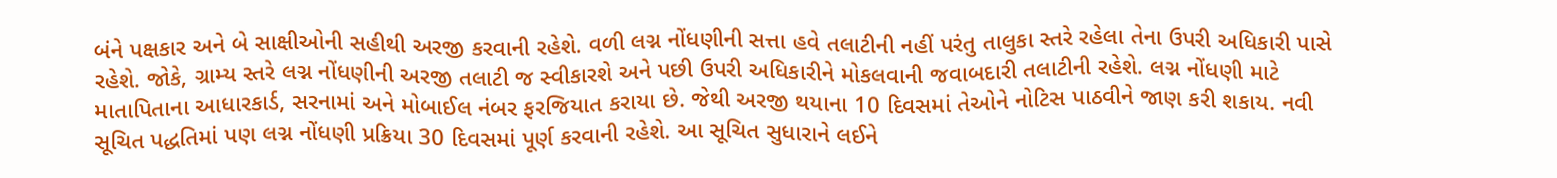બંને પક્ષકાર અને બે સાક્ષીઓની સહીથી અરજી કરવાની રહેશે. વળી લગ્ન નોંધણીની સત્તા હવે તલાટીની નહીં પરંતુ તાલુકા સ્તરે રહેલા તેના ઉપરી અધિકારી પાસે રહેશે. જોકે, ગ્રામ્ય સ્તરે લગ્ન નોંધણીની અરજી તલાટી જ સ્વીકારશે અને પછી ઉપરી અધિકારીને મોકલવાની જવાબદારી તલાટીની રહેશે. લગ્ન નોંધણી માટે માતાપિતાના આધારકાર્ડ, સરનામાં અને મોબાઈલ નંબર ફરજિયાત કરાયા છે. જેથી અરજી થયાના 10 દિવસમાં તેઓને નોટિસ પાઠવીને જાણ કરી શકાય. નવી સૂચિત પદ્ધતિમાં પણ લગ્ન નોંધણી પ્રક્રિયા 30 દિવસમાં પૂર્ણ કરવાની રહેશે. આ સૂચિત સુધારાને લઈને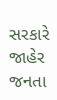સરકારે જાહેર જનતા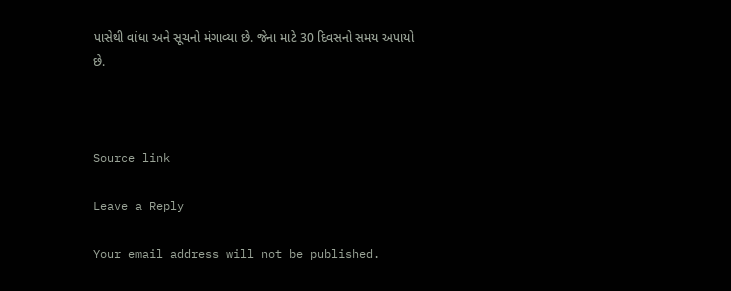પાસેથી વાંધા અને સૂચનો મંગાવ્યા છે. જેના માટે 30 દિવસનો સમય અપાયો છે.



Source link

Leave a Reply

Your email address will not be published.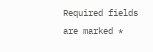Required fields are marked *